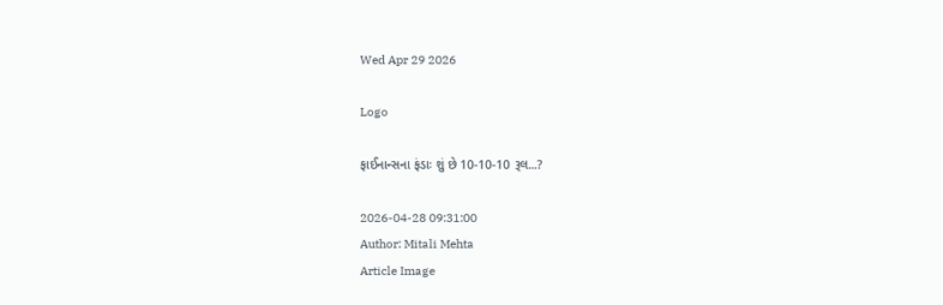Wed Apr 29 2026

Logo

ફાઈનાન્સના ફંડાઃ શું છે 10-10-10 રૂલ...?

2026-04-28 09:31:00
Author: Mitali Mehta
Article Image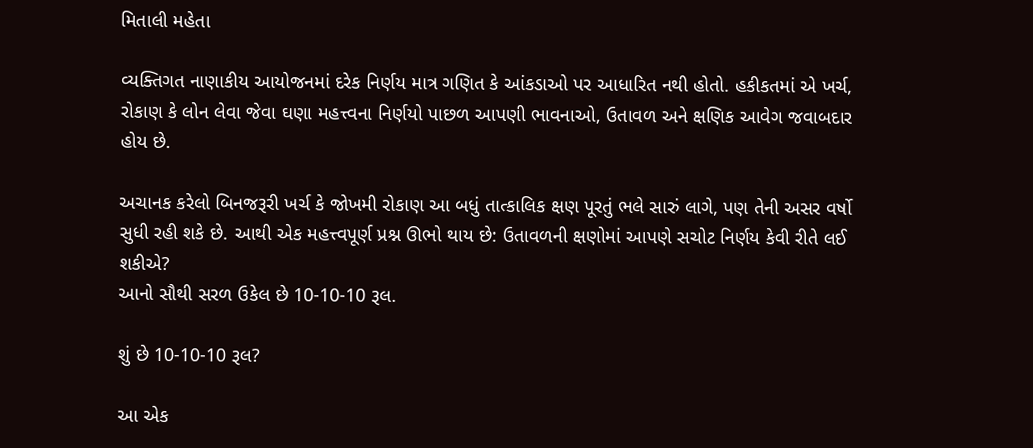મિતાલી મહેતા

વ્યક્તિગત નાણાકીય આયોજનમાં દરેક નિર્ણય માત્ર ગણિત કે આંકડાઓ પર આધારિત નથી હોતો. હકીકતમાં એ ખર્ચ, રોકાણ કે લોન લેવા જેવા ઘણા મહત્ત્વના નિર્ણયો પાછળ આપણી ભાવનાઓ, ઉતાવળ અને ક્ષણિક આવેગ જવાબદાર હોય છે.

અચાનક કરેલો બિનજરૂરી ખર્ચ કે જોખમી રોકાણ આ બધું તાત્કાલિક ક્ષણ પૂરતું ભલે સારું લાગે, પણ તેની અસર વર્ષો સુધી રહી શકે છે. આથી એક મહત્ત્વપૂર્ણ પ્રશ્ન ઊભો થાય છે: ઉતાવળની ક્ષણોમાં આપણે સચોટ નિર્ણય કેવી રીતે લઈ શકીએ?
આનો સૌથી સરળ ઉકેલ છે 10-10-10 રૂલ.

શું છે 10-10-10 રૂલ?

આ એક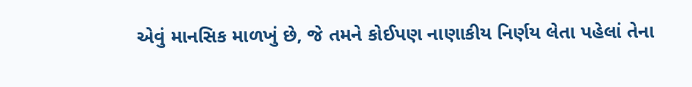એવું માનસિક માળખું છે, જે તમને કોઈપણ નાણાકીય નિર્ણય લેતા પહેલાં તેના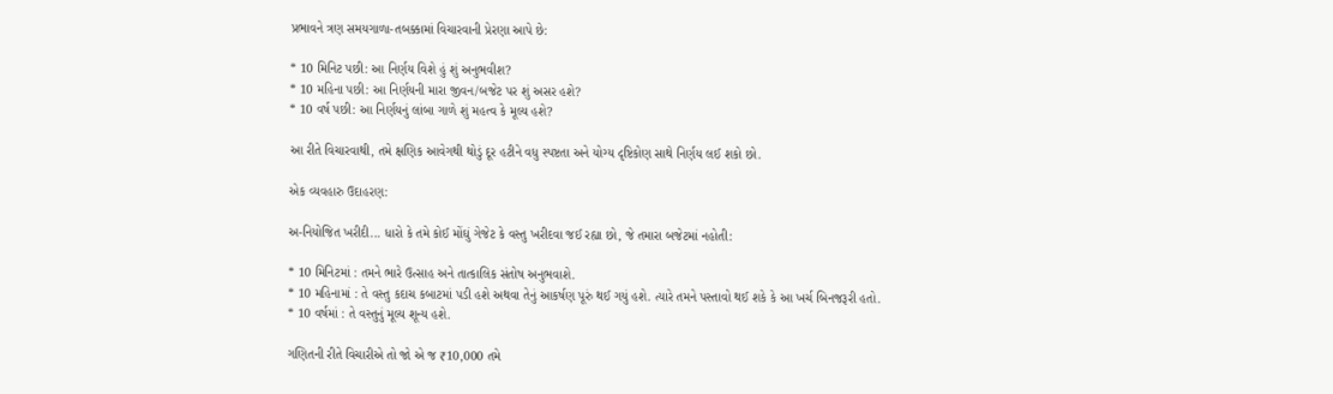પ્રભાવને ત્રણ સમયગાળા-તબક્કામાં વિચારવાની પ્રેરણા આપે છે:

* 10 મિનિટ પછી: આ નિર્ણય વિશે હું શું અનુભવીશ?
* 10 મહિના પછી: આ નિર્ણયની મારા જીવન/બજેટ પર શું અસર હશે?
* 10 વર્ષ પછી: આ નિર્ણયનું લાંબા ગાળે શું મહત્વ કે મૂલ્ય હશે?

આ રીતે વિચારવાથી, તમે ક્ષણિક આવેગથી થોડું દૂર હટીને વધુ સ્પષ્ટતા અને યોગ્ય દૃષ્ટિકોણ સાથે નિર્ણય લઈ શકો છો.

એક વ્યવહારુ ઉદાહરણ:

અ-નિયોજિત ખરીદી... ધારો કે તમે કોઈ મોંઘું ગેજેટ કે વસ્તુ ખરીદવા જઈ રહ્યા છો, જે તમારા બજેટમાં નહોતી:

* 10 મિનિટમાં : તમને ભારે ઉત્સાહ અને તાત્કાલિક સંતોષ અનુભવાશે.
* 10 મહિનામાં : તે વસ્તુ કદાચ કબાટમાં પડી હશે અથવા તેનું આકર્ષણ પૂરું થઈ ગયું હશે. ત્યારે તમને પસ્તાવો થઈ શકે કે આ ખર્ચ બિનજરૂરી હતો.
* 10 વર્ષમાં : તે વસ્તુનું મૂલ્ય શૂન્ય હશે.

ગણિતની રીતે વિચારીએ તો જો એ જ ₹10,000 તમે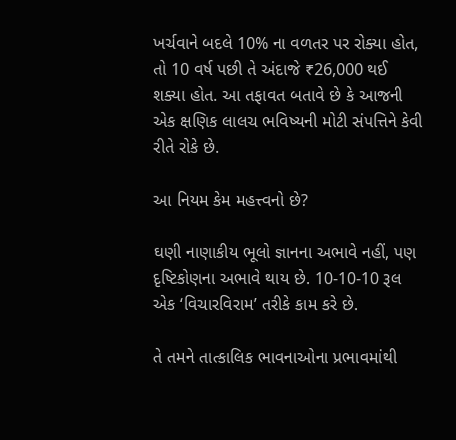ખર્ચવાને બદલે 10% ના વળતર પર રોક્યા હોત, તો 10 વર્ષ પછી તે અંદાજે ₹26,000 થઈ શક્યા હોત. આ તફાવત બતાવે છે કે આજની એક ક્ષણિક લાલચ ભવિષ્યની મોટી સંપત્તિને કેવી રીતે રોકે છે.

આ નિયમ કેમ મહત્ત્વનો છે?

ઘણી નાણાકીય ભૂલો જ્ઞાનના અભાવે નહીં, પણ દૃષ્ટિકોણના અભાવે થાય છે. 10-10-10 રૂલ એક ‘વિચારવિરામ’ તરીકે કામ કરે છે.

તે તમને તાત્કાલિક ભાવનાઓના પ્રભાવમાંથી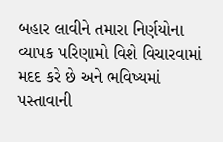બહાર લાવીને તમારા નિર્ણયોના વ્યાપક પરિણામો વિશે વિચારવામાં મદદ કરે છે અને ભવિષ્યમાં પસ્તાવાની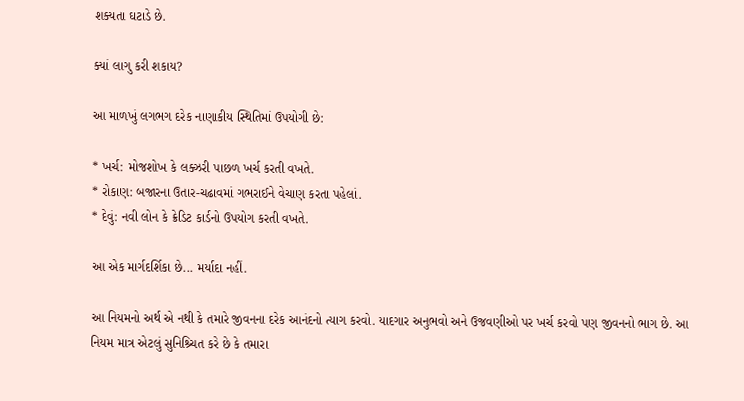શક્યતા ઘટાડે છે.

ક્યાં લાગુ કરી શકાય?

આ માળખું લગભગ દરેક નાણાકીય સ્થિતિમાં ઉપયોગી છે:

* ખર્ચ: મોજશોખ કે લક્ઝરી પાછળ ખર્ચ કરતી વખતે.
* રોકાણ: બજારના ઉતાર-ચઢાવમાં ગભરાઈને વેચાણ કરતા પહેલાં.
* દેવું: નવી લોન કે ક્રેડિટ કાર્ડનો ઉપયોગ કરતી વખતે.

આ એક માર્ગદર્શિકા છે... મર્યાદા નહીં.

આ નિયમનો અર્થ એ નથી કે તમારે જીવનના દરેક આનંદનો ત્યાગ કરવો. યાદગાર અનુભવો અને ઉજવણીઓ પર ખર્ચ કરવો પણ જીવનનો ભાગ છે. આ નિયમ માત્ર એટલું સુનિશ્ર્ચિત કરે છે કે તમારા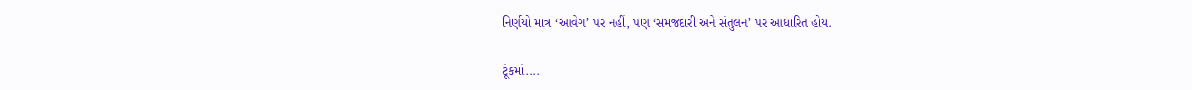નિર્ણયો માત્ર ‘આવેગ’ પર નહીં, પણ ‘સમજદારી અને સંતુલન’ પર આધારિત હોય.

ટૂંકમાં....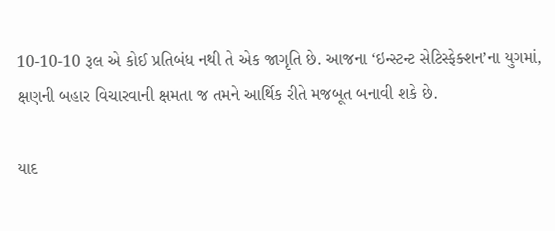10-10-10 રૂલ એ કોઈ પ્રતિબંધ નથી તે એક જાગૃતિ છે. આજના ‘ઇન્સ્ટન્ટ સેટિસ્ફેક્શન’ના યુગમાં, ક્ષણની બહાર વિચારવાની ક્ષમતા જ તમને આર્થિક રીતે મજબૂત બનાવી શકે છે.

યાદ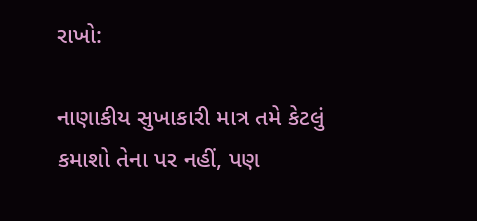રાખો:

નાણાકીય સુખાકારી માત્ર તમે કેટલું કમાશો તેના પર નહીં, પણ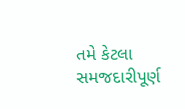તમે કેટલા સમજદારીપૂર્ણ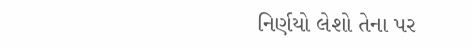નિર્ણયો લેશો તેના પર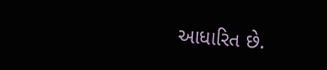આધારિત છે.